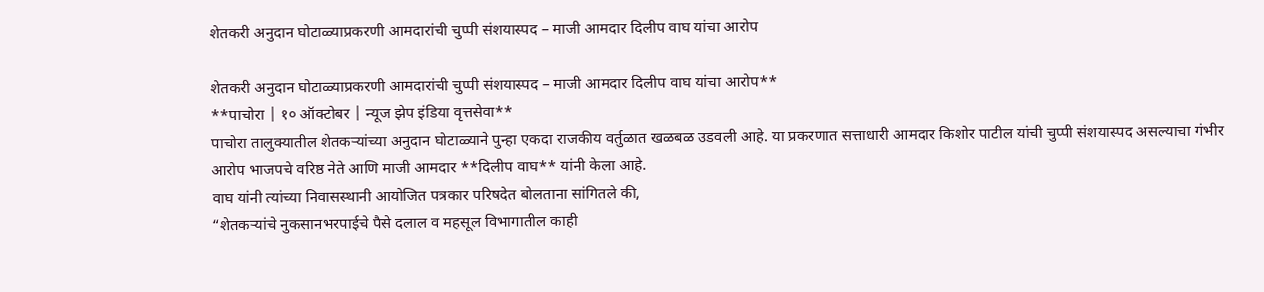शेतकरी अनुदान घोटाळ्याप्रकरणी आमदारांची चुप्पी संशयास्पद – माजी आमदार दिलीप वाघ यांचा आरोप

शेतकरी अनुदान घोटाळ्याप्रकरणी आमदारांची चुप्पी संशयास्पद – माजी आमदार दिलीप वाघ यांचा आरोप**
**पाचोरा | १० ऑक्टोबर | न्यूज झेप इंडिया वृत्तसेवा**
पाचोरा तालुक्यातील शेतकऱ्यांच्या अनुदान घोटाळ्याने पुन्हा एकदा राजकीय वर्तुळात खळबळ उडवली आहे. या प्रकरणात सत्ताधारी आमदार किशोर पाटील यांची चुप्पी संशयास्पद असल्याचा गंभीर आरोप भाजपचे वरिष्ठ नेते आणि माजी आमदार **दिलीप वाघ** यांनी केला आहे.
वाघ यांनी त्यांच्या निवासस्थानी आयोजित पत्रकार परिषदेत बोलताना सांगितले की,
“शेतकऱ्यांचे नुकसानभरपाईचे पैसे दलाल व महसूल विभागातील काही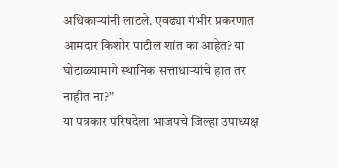अधिकाऱ्यांनी लाटले. एवढ्या गंभीर प्रकरणात आमदार किशोर पाटील शांत का आहेत? या घोटाळ्यामागे स्थानिक सत्ताधाऱ्यांचे हात तर नाहीत ना?”
या पत्रकार परिषदेला भाजपचे जिल्हा उपाध्यक्ष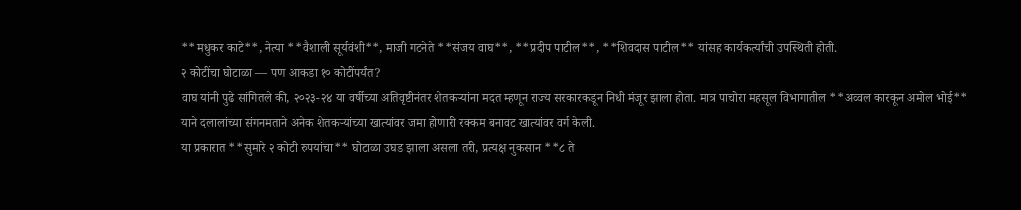**मधुकर काटे**, नेत्या **वैशाली सूर्यवंशी**, माजी गटनेते **संजय वाघ**, **प्रदीप पाटील**, **शिवदास पाटील** यांसह कार्यकर्त्यांची उपस्थिती होती.
२ कोटींचा घोटाळा — पण आकडा १० कोटींपर्यंत?
वाघ यांनी पुढे सांगितले की, २०२३-२४ या वर्षीच्या अतिवृष्टीनंतर शेतकऱ्यांना मदत म्हणून राज्य सरकारकडून निधी मंजूर झाला होता. मात्र पाचोरा महसूल विभागातील **अव्वल कारकून अमोल भोई** याने दलालांच्या संगनमताने अनेक शेतकऱ्यांच्या खात्यांवर जमा होणारी रक्कम बनावट खात्यांवर वर्ग केली.
या प्रकारात **सुमारे २ कोटी रुपयांचा** घोटाळा उघड झाला असला तरी, प्रत्यक्ष नुकसान **८ ते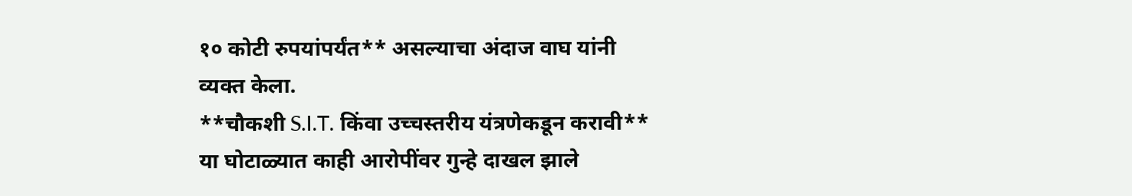१० कोटी रुपयांपर्यंत** असल्याचा अंदाज वाघ यांनी व्यक्त केला.
**चौकशी S.I.T. किंवा उच्चस्तरीय यंत्रणेकडून करावी**
या घोटाळ्यात काही आरोपींवर गुन्हे दाखल झाले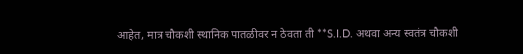आहेत, मात्र चौकशी स्थानिक पातळीवर न ठेवता ती **S.I.D. अथवा अन्य स्वतंत्र चौकशी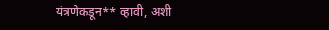यंत्रणेकडून** व्हावी, अशी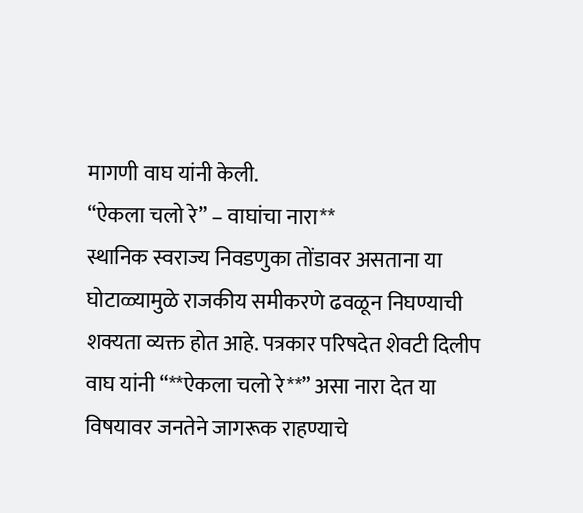मागणी वाघ यांनी केली.
“ऐकला चलो रे” – वाघांचा नारा**
स्थानिक स्वराज्य निवडणुका तोंडावर असताना या घोटाळ्यामुळे राजकीय समीकरणे ढवळून निघण्याची शक्यता व्यक्त होत आहे. पत्रकार परिषदेत शेवटी दिलीप वाघ यांनी “**ऐकला चलो रे**” असा नारा देत या विषयावर जनतेने जागरूक राहण्याचे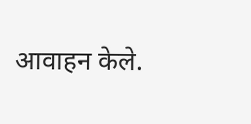आवाहन केले.